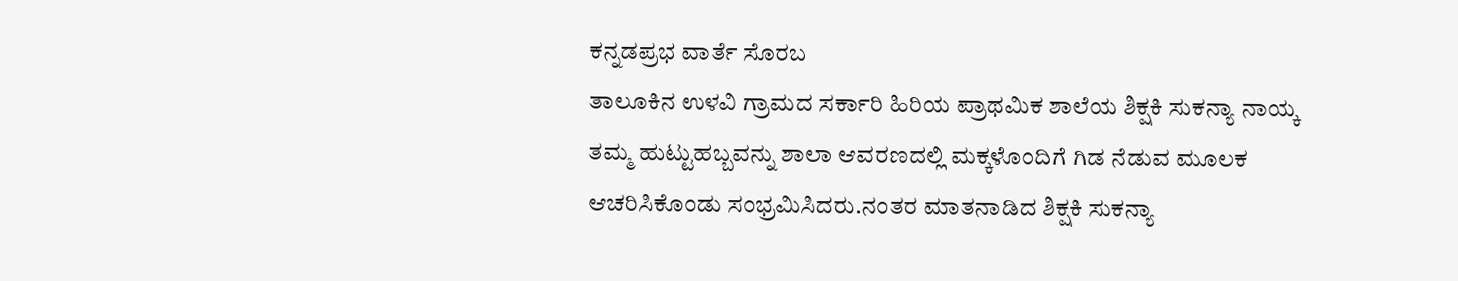ಕನ್ನಡಪ್ರಭ ವಾರ್ತೆ ಸೊರಬ
ತಾಲೂಕಿನ ಉಳವಿ ಗ್ರಾಮದ ಸರ್ಕಾರಿ ಹಿರಿಯ ಪ್ರಾಥಮಿಕ ಶಾಲೆಯ ಶಿಕ್ಷಕಿ ಸುಕನ್ಯಾ ನಾಯ್ಕ ತಮ್ಮ ಹುಟ್ಟುಹಬ್ಬವನ್ನು ಶಾಲಾ ಆವರಣದಲ್ಲಿ ಮಕ್ಕಳೊಂದಿಗೆ ಗಿಡ ನೆಡುವ ಮೂಲಕ ಆಚರಿಸಿಕೊಂಡು ಸಂಭ್ರಮಿಸಿದರು.ನಂತರ ಮಾತನಾಡಿದ ಶಿಕ್ಷಕಿ ಸುಕನ್ಯಾ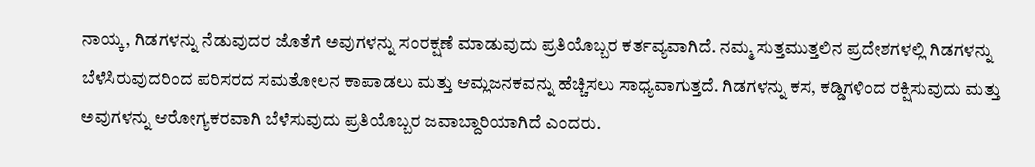ನಾಯ್ಕ, ಗಿಡಗಳನ್ನು ನೆಡುವುದರ ಜೊತೆಗೆ ಅವುಗಳನ್ನು ಸಂರಕ್ಷಣೆ ಮಾಡುವುದು ಪ್ರತಿಯೊಬ್ಬರ ಕರ್ತವ್ಯವಾಗಿದೆ. ನಮ್ಮ ಸುತ್ತಮುತ್ತಲಿನ ಪ್ರದೇಶಗಳಲ್ಲಿ ಗಿಡಗಳನ್ನು ಬೆಳೆಸಿರುವುದರಿಂದ ಪರಿಸರದ ಸಮತೋಲನ ಕಾಪಾಡಲು ಮತ್ತು ಆಮ್ಲಜನಕವನ್ನು ಹೆಚ್ಚಿಸಲು ಸಾಧ್ಯವಾಗುತ್ತದೆ. ಗಿಡಗಳನ್ನು ಕಸ, ಕಡ್ಡಿಗಳಿಂದ ರಕ್ಷಿಸುವುದು ಮತ್ತು ಅವುಗಳನ್ನು ಆರೋಗ್ಯಕರವಾಗಿ ಬೆಳೆಸುವುದು ಪ್ರತಿಯೊಬ್ಬರ ಜವಾಬ್ದಾರಿಯಾಗಿದೆ ಎಂದರು.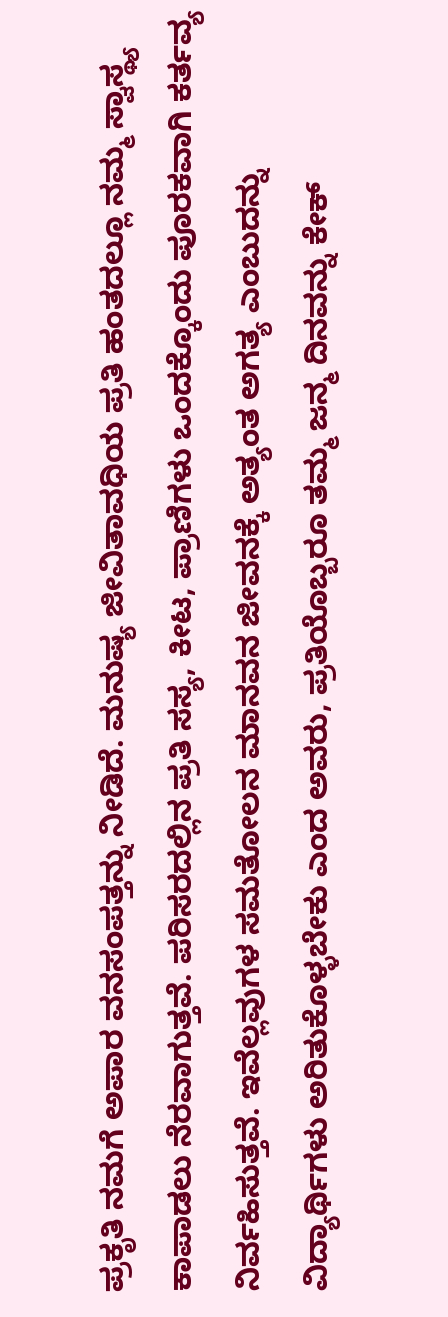ಪ್ರಕೃತಿ ನಮಗೆ ಅಪಾರ ವನಸಂಪತ್ತನ್ನು ನೀಡಿದೆ. ಮನುಷ್ಯ ಜೀವಿತಾವಧಿಯ ಪ್ರತಿ ಹಂತದಲ್ಲೂ ನಮ್ಮ ಸ್ವಾಸ್ಥ್ಯ ಕಾಪಾಡಲು ನೆರವಾಗುತ್ತವೆ. ಪರಿಸರದಲ್ಲಿನ ಪ್ರತಿ ಸಸ್ಯ, ಕೀಟ, ಪ್ರಾಣಿಗಳು ಒಂದಕ್ಕೊಂದು ಪೂರಕವಾಗಿ ಕರ್ತವ್ಯ ನಿರ್ವಹಿಸುತ್ತವೆ. ಇವೆಲ್ಲವುಗಳ ಸಮತೋಲನ ಮಾನವನ ಜೀವನಕ್ಕೆ ಅತ್ಯಂತ ಅಗತ್ಯ ಎಂಬುದನ್ನು ವಿದ್ಯಾರ್ಥಿಗಳು ಅರಿತುಕೊಳ್ಳಬೇಕು ಎಂದ ಅವರು, ಪ್ರತಿಯೊಬ್ಬರೂ ತಮ್ಮ ಜನ್ಮ ದಿನವನ್ನು ಕೇಕ್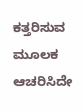ಕತ್ತರಿಸುವ ಮೂಲಕ ಆಚರಿಸಿದೇ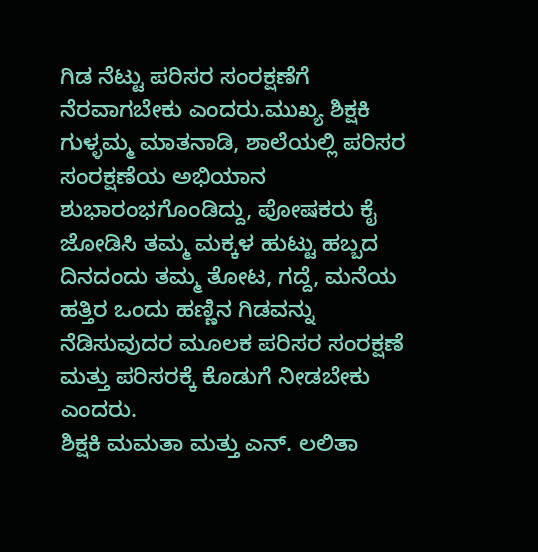ಗಿಡ ನೆಟ್ಟು ಪರಿಸರ ಸಂರಕ್ಷಣೆಗೆ ನೆರವಾಗಬೇಕು ಎಂದರು.ಮುಖ್ಯ ಶಿಕ್ಷಕಿ ಗುಳ್ಳಮ್ಮ ಮಾತನಾಡಿ, ಶಾಲೆಯಲ್ಲಿ ಪರಿಸರ ಸಂರಕ್ಷಣೆಯ ಅಭಿಯಾನ ಶುಭಾರಂಭಗೊಂಡಿದ್ದು, ಪೋಷಕರು ಕೈ ಜೋಡಿಸಿ ತಮ್ಮ ಮಕ್ಕಳ ಹುಟ್ಟು ಹಬ್ಬದ ದಿನದಂದು ತಮ್ಮ ತೋಟ, ಗದ್ದೆ, ಮನೆಯ ಹತ್ತಿರ ಒಂದು ಹಣ್ಣಿನ ಗಿಡವನ್ನು ನೆಡಿಸುವುದರ ಮೂಲಕ ಪರಿಸರ ಸಂರಕ್ಷಣೆ ಮತ್ತು ಪರಿಸರಕ್ಕೆ ಕೊಡುಗೆ ನೀಡಬೇಕು ಎಂದರು.
ಶಿಕ್ಷಕಿ ಮಮತಾ ಮತ್ತು ಎನ್. ಲಲಿತಾ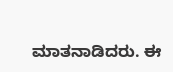ಮಾತನಾಡಿದರು. ಈ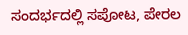ಸಂದರ್ಭದಲ್ಲಿ ಸಪೋಟ, ಪೇರಲ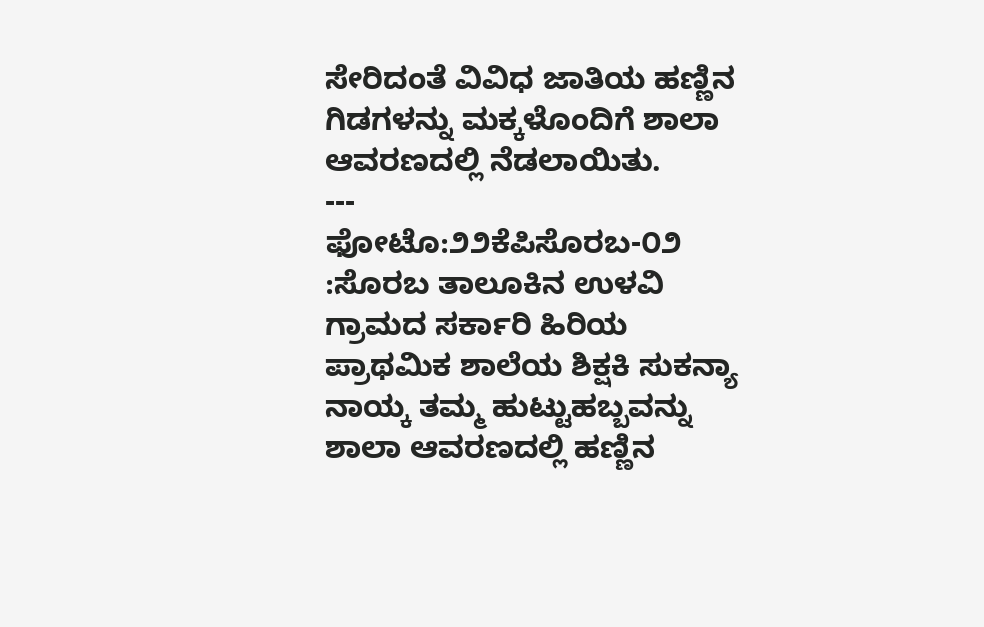ಸೇರಿದಂತೆ ವಿವಿಧ ಜಾತಿಯ ಹಣ್ಣಿನ ಗಿಡಗಳನ್ನು ಮಕ್ಕಳೊಂದಿಗೆ ಶಾಲಾ ಆವರಣದಲ್ಲಿ ನೆಡಲಾಯಿತು.
---
ಫೋಟೊ:೨೨ಕೆಪಿಸೊರಬ-೦೨ :ಸೊರಬ ತಾಲೂಕಿನ ಉಳವಿ ಗ್ರಾಮದ ಸರ್ಕಾರಿ ಹಿರಿಯ ಪ್ರಾಥಮಿಕ ಶಾಲೆಯ ಶಿಕ್ಷಕಿ ಸುಕನ್ಯಾ ನಾಯ್ಕ ತಮ್ಮ ಹುಟ್ಟುಹಬ್ಬವನ್ನು ಶಾಲಾ ಆವರಣದಲ್ಲಿ ಹಣ್ಣಿನ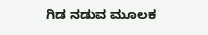ಗಿಡ ನಡುವ ಮೂಲಕ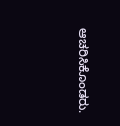ಆಚರಿಸಿಕೊಂಡರು.